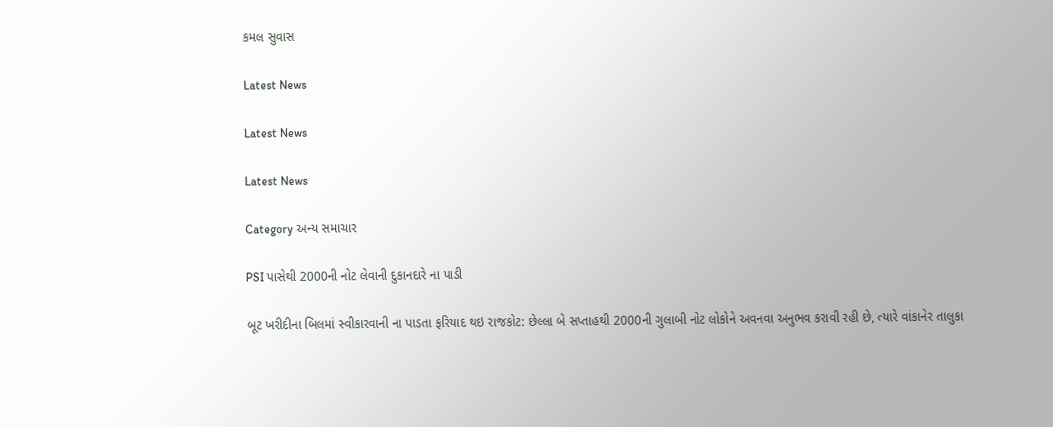કમલ સુવાસ

Latest News

Latest News

Latest News

Category અન્ય સમાચાર

PSI પાસેથી 2000ની નોટ લેવાની દુકાનદારે ના પાડી

બૂટ ખરીદીના બિલમાં સ્વીકારવાની ના પાડતા ફરિયાદ થઇ રાજકોટ: છેલ્લા બે સપ્તાહથી 2000ની ગુલાબી નોટ લોકોને અવનવા અનુભવ કરાવી રહી છે, ત્યારે વાંકાનેર તાલુકા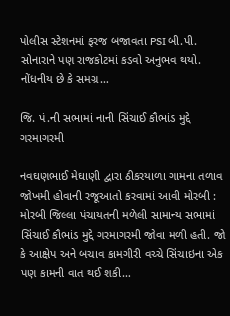પોલીસ સ્ટેશનમાં ફરજ બજાવતા PSI બી.પી. સોનારાને પણ રાજકોટમાં કડવો અનુભવ થયો. નોંધનીય છે કે સમગ્ર…

જિ. પં.ની સભામાં નાની સિંચાઈ કૌભાંડ મુદ્દે ગરમાગરમી

નવઘણભાઈ મેઘાણી દ્વારા ઠીકરયાળા ગામના તળાવ જોખમી હોવાની રજૂઆતો કરવામાં આવી મોરબી : મોરબી જિલ્લા પંચાયતની મળેલી સામાન્ય સભામાં સિંચાઈ કૌભાંડ મુદ્દે ગરમાગરમી જોવા મળી હતી. જો કે આક્ષેપ અને બચાવ કામગીરી વચ્ચે સિંચાઇના એક પણ કામની વાત થઈ શકી…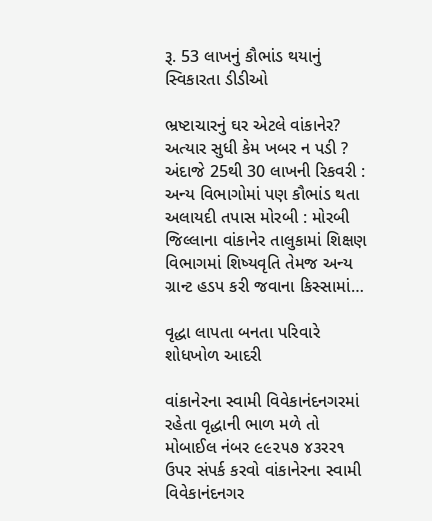રૂ. 53 લાખનું કૌભાંડ થયાનું સ્વિકારતા ડીડીઓ

ભ્રષ્ટાચારનું ઘર એટલે વાંકાનેર? અત્યાર સુધી કેમ ખબર ન પડી ? અંદાજે 25થી 30 લાખની રિકવરી : અન્ય વિભાગોમાં પણ કૌભાંડ થતા અલાયદી તપાસ મોરબી : મોરબી જિલ્લાના વાંકાનેર તાલુકામાં શિક્ષણ વિભાગમાં શિષ્યવૃતિ તેમજ અન્ય ગ્રાન્ટ હડપ કરી જવાના કિસ્સામાં…

વૃદ્ધા લાપતા બનતા પરિવારે શોધખોળ આદરી

વાંકાનેરના સ્વામી વિવેકાનંદનગરમાં રહેતા વૃદ્ધાની ભાળ મળે તો મોબાઈલ નંબર ૯૯૨૫૭ ૪૩રર૧ ઉપર સંપર્ક કરવો વાંકાનેરના સ્વામી વિવેકાનંદનગર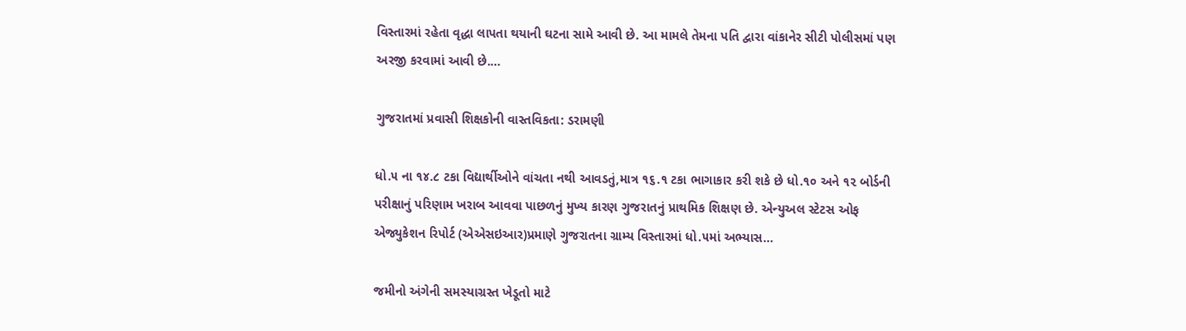વિસ્તારમાં રહેતા વૃદ્ધા લાપતા થયાની ઘટના સામે આવી છે. આ મામલે તેમના પતિ દ્વારા વાંકાનેર સીટી પોલીસમાં પણ અરજી કરવામાં આવી છે.…

ગુજરાતમાં પ્રવાસી શિક્ષકોની વાસ્તવિકતા: ડરામણી

ધો.૫ ના ૧૪.૮ ટકા વિદ્યાર્થીઓને વાંચતા નથી આવડતું,માત્ર ૧૬.૧ ટકા ભાગાકાર કરી શકે છે ધો.૧૦ અને ૧૨ બોર્ડની પરીક્ષાનું પરિણામ ખરાબ આવવા પાછળનું મુખ્ય કારણ ગુજરાતનું પ્રાથમિક શિક્ષણ છે. એન્યુઅલ સ્ટેટસ ઓફ એજ્યુકેશન રિપોર્ટ (એએસઇઆર)પ્રમાણે ગુજરાતના ગ્રામ્ય વિસ્તારમાં ધો.૫માં અભ્યાસ…

જમીનો અંગેની સમસ્યાગ્રસ્ત ખેડૂતો માટે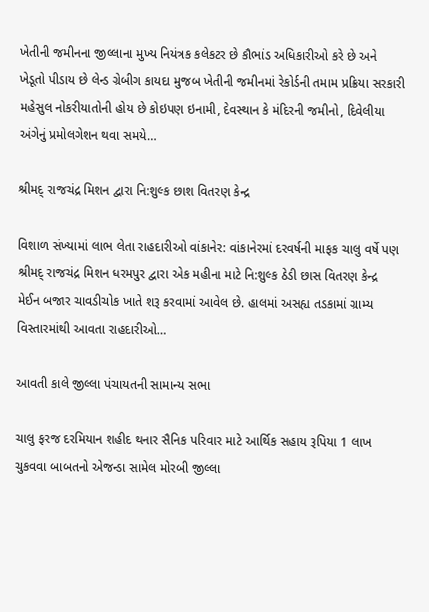ખેતીની જમીનના જીલ્લાના મુખ્ય નિયંત્રક કલેકટર છે કૌભાંડ અધિકારીઓ કરે છે અને ખેડૂતો પીડાય છે લેન્ડ ગ્રેબીગ કાયદા મુજબ ખેતીની જમીનમાં રેકોર્ડની તમામ પ્રક્રિયા સરકારી મહેસુલ નોકરીયાતોની હોય છે કોઇપણ ઇનામી, દેવસ્થાન કે મંદિરની જમીનો, દિવેલીયા અંગેનું પ્રમોલગેશન થવા સમયે…

શ્રીમદ્ રાજચંદ્ર મિશન દ્વારા નિ:શુલ્ક છાશ વિતરણ કેન્દ્ર

વિશાળ સંખ્યામાં લાભ લેતા રાહદારીઓ વાંકાનેર: વાંકાનેરમાં દરવર્ષની માફક ચાલુ વર્ષે પણ શ્રીમદ્ રાજચંદ્ર મિશન ધરમપુર દ્વારા એક મહીના માટે નિ:શુલ્ક ઠેડી છાસ વિતરણ કેન્દ્ર મેઈન બજાર ચાવડીચોક ખાતે શરૂ કરવામાં આવેલ છે. હાલમાં અસહ્ય તડકામાં ગ્રામ્ય વિસ્તારમાંથી આવતા રાહદારીઓ…

આવતી કાલે જીલ્લા પંચાયતની સામાન્ય સભા

ચાલુ ફરજ દરમિયાન શહીદ થનાર સૈનિક પરિવાર માટે આર્થિક સહાય રૂપિયા 1 લાખ ચુકવવા બાબતનો એજન્ડા સામેલ મોરબી જીલ્લા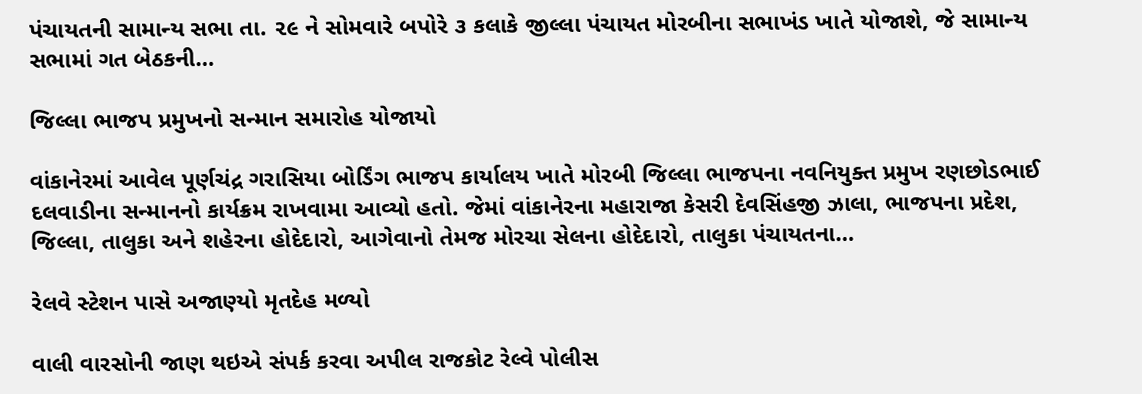પંચાયતની સામાન્ય સભા તા. ૨૯ ને સોમવારે બપોરે ૩ કલાકે જીલ્લા પંચાયત મોરબીના સભાખંડ ખાતે યોજાશે, જે સામાન્ય સભામાં ગત બેઠકની…

જિલ્લા ભાજપ પ્રમુખનો સન્માન સમારોહ યોજાયો

વાંકાનેરમાં આવેલ પૂર્ણચંદ્ર ગરાસિયા બોર્ડિંગ ભાજપ કાર્યાલય ખાતે મોરબી જિલ્લા ભાજપના નવનિયુક્ત પ્રમુખ રણછોડભાઈ દલવાડીના સન્માનનો કાર્યક્રમ રાખવામા આવ્યો હતો. જેમાં વાંકાનેરના મહારાજા કેસરી દેવસિંહજી ઝાલા, ભાજપના પ્રદેશ, જિલ્લા, તાલુકા અને શહેરના હોદેદારો, આગેવાનો તેમજ મોરચા સેલના હોદેદારો, તાલુકા પંચાયતના…

રેલવે સ્ટેશન પાસે અજાણ્યો મૃતદેહ મળ્યો

વાલી વારસોની જાણ થઇએ સંપર્ક કરવા અપીલ રાજકોટ રેલ્વે પોલીસ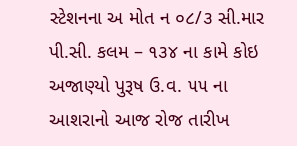સ્ટેશનના અ મોત ન ૦૮/૩ સી.માર પી.સી. કલમ – ૧૩૪ ના કામે કોઇ અજાણ્યો પુરૂષ ઉ.વ. ૫૫ ના આશરાનો આજ રોજ તારીખ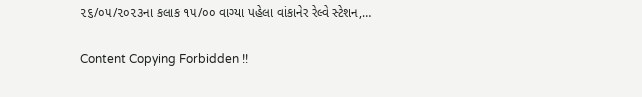૨૬/૦૫/૨૦૨૩ના કલાક ૧૫/૦૦ વાગ્યા પહેલા વાંકાનેર રેલ્વે સ્ટેશન,…

Content Copying Forbidden !!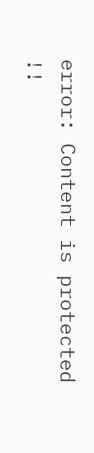error: Content is protected !!